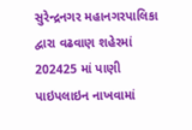સુરેન્દ્રનગર મહાનગરપાલિકા દ્વારા વઢવાણ શહેરમાં 202425 માં પાણી પાઇપલાઇન નાખવામાં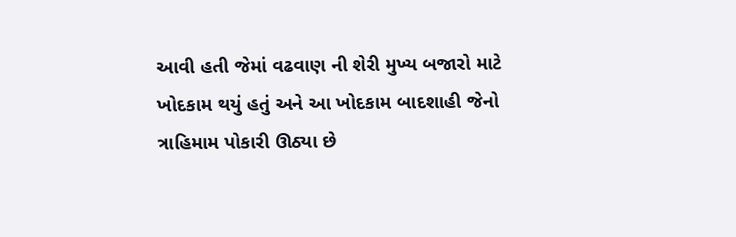આવી હતી જેમાં વઢવાણ ની શેરી મુખ્ય બજારો માટે ખોદકામ થયું હતું અને આ ખોદકામ બાદશાહી જેનો ત્રાહિમામ પોકારી ઊઠ્યા છે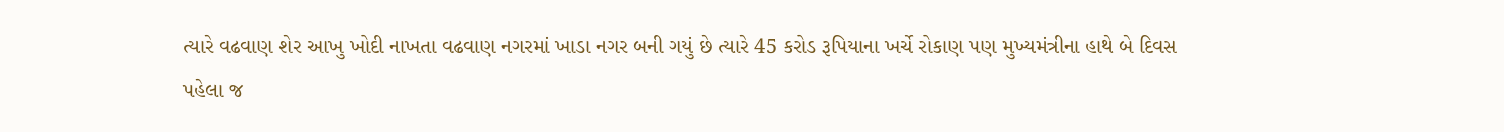ત્યારે વઢવાણ શેર આખુ ખોદી નાખતા વઢવાણ નગરમાં ખાડા નગર બની ગયું છે ત્યારે 45 કરોડ રૂપિયાના ખર્ચે રોકાણ પણ મુખ્યમંત્રીના હાથે બે દિવસ પહેલા જ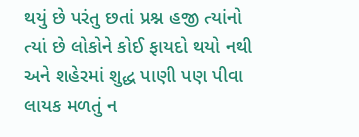થયું છે પરંતુ છતાં પ્રશ્ન હજી ત્યાંનો ત્યાં છે લોકોને કોઈ ફાયદો થયો નથી અને શહેરમાં શુદ્ધ પાણી પણ પીવા લાયક મળતું ન